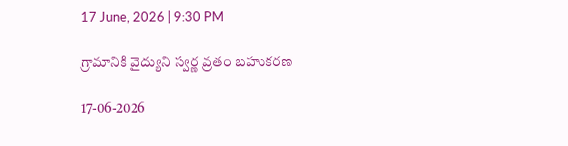17 June, 2026 | 9:30 PM

గ్రామానికి వైద్యుని స్వర్ణ వ్రతం బహుకరణ

17-06-2026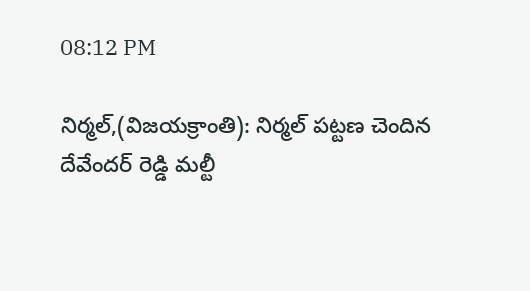08:12 PM

నిర్మల్,(విజయక్రాంతి): నిర్మల్ పట్టణ చెందిన దేవేందర్ రెడ్డి మల్టీ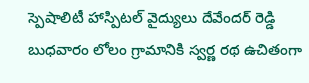స్పెషాలిటీ హాస్పిటల్ వైద్యులు దేవేందర్ రెడ్డి బుధవారం లోలం గ్రామానికి స్వర్ణ రథ ఉచితంగా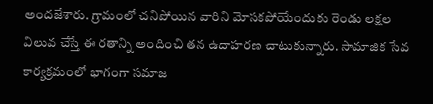అందజేశారు. గ్రామంలో చనిపోయిన వారిని మోసకపోయేందుకు రెండు లక్షల విలువ చేస్తే ఈ రతాన్ని అందించి తన ఉదాహరణ చాటుకున్నారు. సామాజిక సేవ కార్యక్రమంలో భాగంగా సమాజ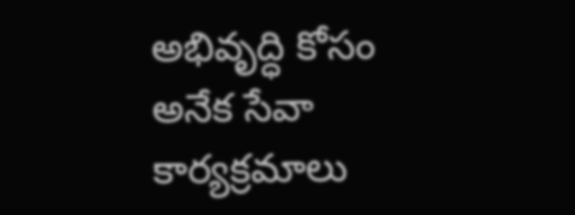అభివృద్ధి కోసం అనేక సేవా కార్యక్రమాలు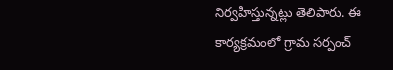నిర్వహిస్తున్నట్లు తెలిపారు. ఈ కార్యక్రమంలో గ్రామ సర్పంచ్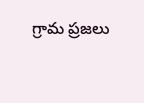గ్రామ ప్రజలు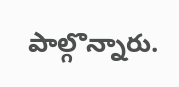పాల్గొన్నారు.